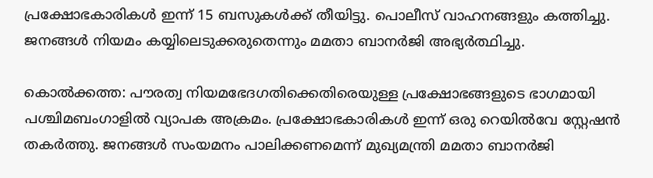പ്രക്ഷോഭകാരികള്‍ ഇന്ന് 15 ബസുകള്‍ക്ക് തീയിട്ടു. പൊലീസ് വാഹനങ്ങളും കത്തിച്ചു. ജനങ്ങള്‍ നിയമം കയ്യിലെടുക്കരുതെന്നും മമതാ ബാനര്‍ജി അഭ്യര്‍ത്ഥിച്ചു.

കൊല്‍ക്കത്ത: പൗരത്വ നിയമഭേദഗതിക്കെതിരെയുള്ള പ്രക്ഷോഭങ്ങളുടെ ഭാഗമായി പശ്ചിമബംഗാളില്‍ വ്യാപക അക്രമം. പ്രക്ഷോഭകാരികള്‍ ഇന്ന് ഒരു റെയില്‍വേ സ്റ്റേഷന്‍ തകര്‍ത്തു. ജനങ്ങള്‍ സംയമനം പാലിക്കണമെന്ന് മുഖ്യമന്ത്രി മമതാ ബാനര്‍ജി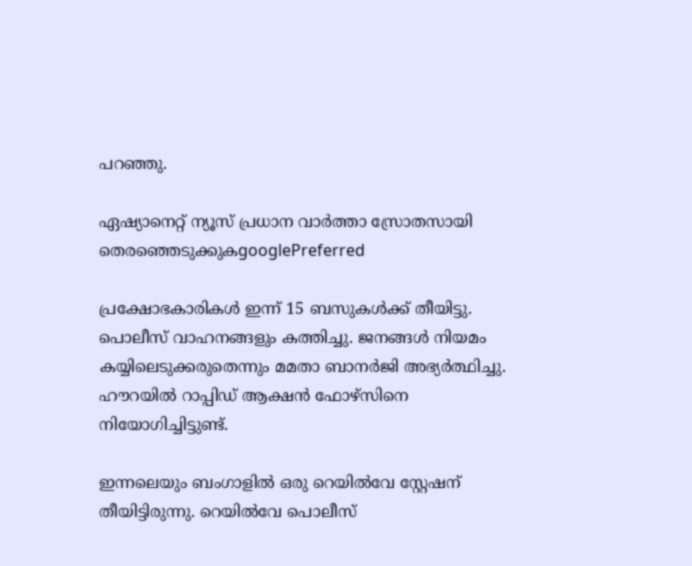പറഞ്ഞു.

ഏഷ്യാനെറ്റ് ന്യൂസ് പ്രധാന വാർത്താ സ്രോതസായി തെരഞ്ഞെടുക്കുകgooglePreferred

പ്രക്ഷോഭകാരികള്‍ ഇന്ന് 15 ബസുകള്‍ക്ക് തീയിട്ടു. പൊലീസ് വാഹനങ്ങളും കത്തിച്ചു. ജനങ്ങള്‍ നിയമം കയ്യിലെടുക്കരുതെന്നും മമതാ ബാനര്‍ജി അഭ്യര്‍ത്ഥിച്ചു. ഹൗറയില്‍ റാപ്പിഡ് ആക്ഷന്‍ ഫോഴ്സിനെ നിയോഗിച്ചിട്ടുണ്ട്.

ഇന്നലെയും ബംഗാളില്‍ ഒരു റെയില്‍വേ സ്റ്റേഷന് തീയിട്ടിരുന്നു. റെയില്‍വേ പൊലീസ്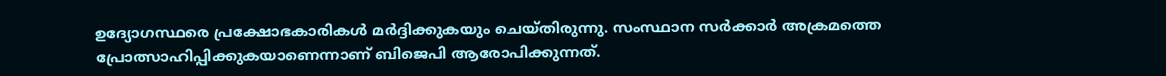ഉദ്യോഗസ്ഥരെ പ്രക്ഷോഭകാരികള്‍ മര്‍ദ്ദിക്കുകയും ചെയ്തിരുന്നു. സംസ്ഥാന സര്‍ക്കാര്‍ അക്രമത്തെ പ്രോത്സാഹിപ്പിക്കുകയാണെന്നാണ് ബിജെപി ആരോപിക്കുന്നത്.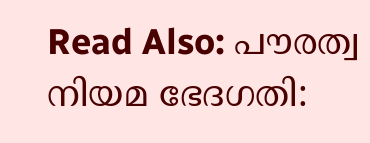Read Also: പൗരത്വ നിയമ ഭേദഗതി: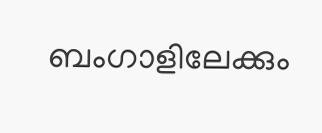ബംഗാളിലേക്കും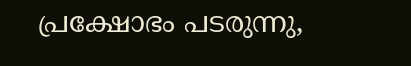പ്രക്ഷോഭം പടരുന്നു,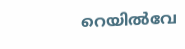റെയില്‍വേ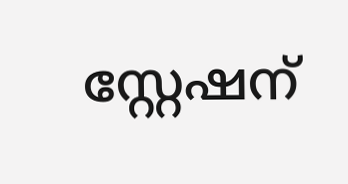സ്റ്റേഷന്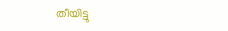തീയിട്ടു